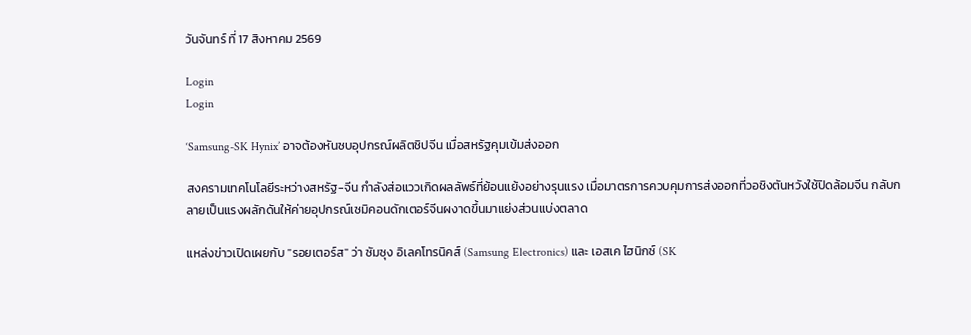วันจันทร์ ที่ 17 สิงหาคม 2569

Login
Login

‘Samsung-SK Hynix’ อาจต้องหันซบอุปกรณ์ผลิตชิปจีน เมื่อสหรัฐคุมเข้มส่งออก

สงครามเทคโนโลยีระหว่างสหรัฐ-จีน กำลังส่อแววเกิดผลลัพธ์ที่ย้อนแย้งอย่างรุนแรง เมื่อมาตรการควบคุมการส่งออกที่วอชิงตันหวังใช้ปิดล้อมจีน กลับกลายเป็นแรงผลักดันให้ค่ายอุปกรณ์เซมิคอนดักเตอร์จีนผงาดขึ้นมาแย่งส่วนแบ่งตลาด

แหล่งข่าวเปิดเผยกับ "รอยเตอร์ส" ว่า ซัมซุง อิเลคโทรนิคส์ (Samsung Electronics) และ เอสเค ไฮนิกซ์ (SK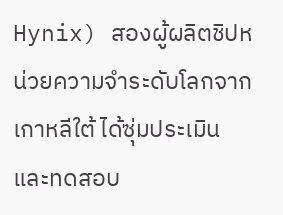Hynix) สองผู้ผลิตชิปหน่วยความจำระดับโลกจากเกาหลีใต้ ได้ซุ่มประเมิน และทดสอบ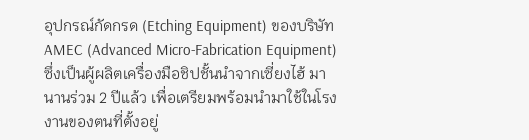อุปกรณ์กัดกรด (Etching Equipment) ของบริษัท AMEC (Advanced Micro-Fabrication Equipment) ซึ่งเป็นผู้ผลิตเครื่องมือชิปชั้นนำจากเซี่ยงไฮ้ มานานร่วม 2 ปีแล้ว เพื่อเตรียมพร้อมนำมาใช้ในโรงงานของตนที่ตั้งอยู่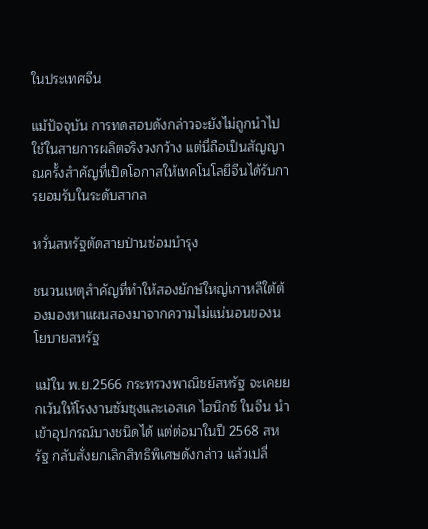ในประเทศจีน

แม้ปัจจุบัน การทดสอบดังกล่าวจะยังไม่ถูกนำไปใช้ในสายการผลิตจริงวงกว้าง แต่นี่ถือเป็นสัญญาณครั้งสำคัญที่เปิดโอกาสให้เทคโนโลยีจีนได้รับการยอมรับในระดับสากล

หวั่นสหรัฐตัดสายป่านซ่อมบำรุง

ชนวนเหตุสำคัญที่ทำให้สองยักษ์ใหญ่เกาหลีใต้ต้องมองหาแผนสองมาจากความไม่แน่นอนของนโยบายสหรัฐ

แม้ใน พ.ย.2566 กระทรวงพาณิชย์สหรัฐ จะเคยยกเว้นให้โรงงานซัมซุงและเอสเค ไฮนิกซ์ ในจีน นำเข้าอุปกรณ์บางชนิดได้ แต่ต่อมาในปี 2568 สหรัฐ กลับสั่งยกเลิกสิทธิพิเศษดังกล่าว แล้วเปลี่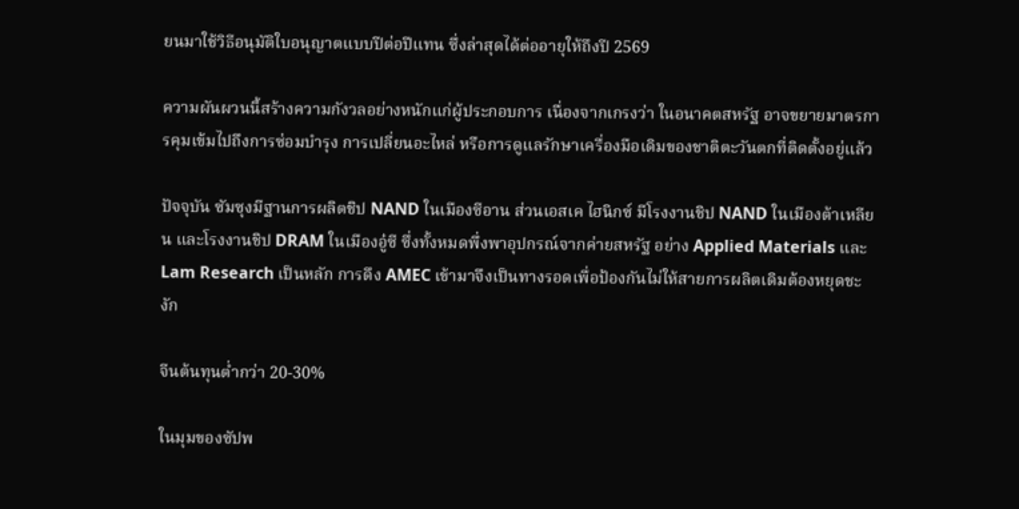ยนมาใช้วิธีอนุมัติใบอนุญาตแบบปีต่อปีแทน ซึ่งล่าสุดได้ต่ออายุให้ถึงปี 2569

ความผันผวนนี้สร้างความกังวลอย่างหนักแก่ผู้ประกอบการ เนื่องจากเกรงว่า ในอนาคตสหรัฐ อาจขยายมาตรการคุมเข้มไปถึงการซ่อมบำรุง การเปลี่ยนอะไหล่ หรือการดูแลรักษาเครื่องมือเดิมของชาติตะวันตกที่ติดตั้งอยู่แล้ว

ปัจจุบัน ซัมซุงมีฐานการผลิตชิป NAND ในเมืองซีอาน ส่วนเอสเค ไฮนิกซ์ มีโรงงานชิป NAND ในเมืองต้าเหลียน และโรงงานชิป DRAM ในเมืองอู๋ซี ซึ่งทั้งหมดพึ่งพาอุปกรณ์จากค่ายสหรัฐ อย่าง Applied Materials และ Lam Research เป็นหลัก การดึง AMEC เข้ามาจึงเป็นทางรอดเพื่อป้องกันไม่ให้สายการผลิตเดิมต้องหยุดชะงัก

จีนต้นทุนต่ำกว่า 20-30%

ในมุมของซัปพ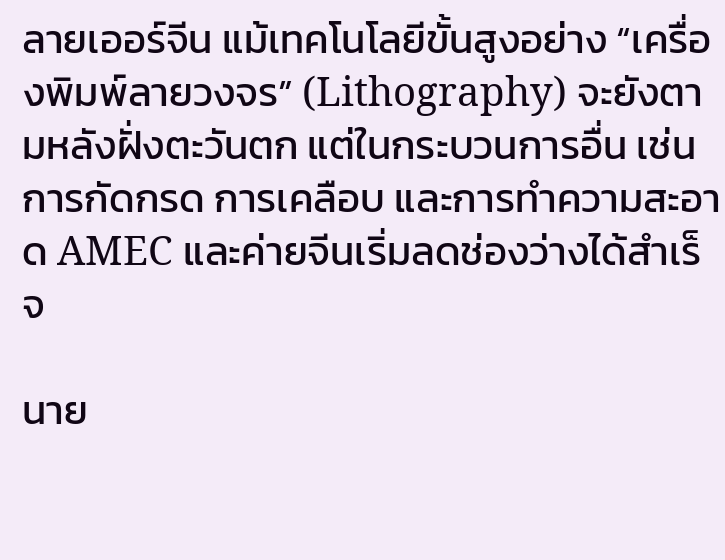ลายเออร์จีน แม้เทคโนโลยีขั้นสูงอย่าง “เครื่องพิมพ์ลายวงจร” (Lithography) จะยังตามหลังฝั่งตะวันตก แต่ในกระบวนการอื่น เช่น การกัดกรด การเคลือบ และการทำความสะอาด AMEC และค่ายจีนเริ่มลดช่องว่างได้สำเร็จ

นาย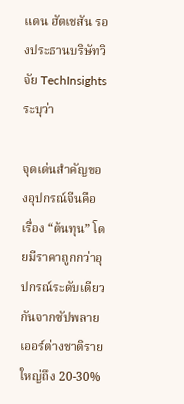แดน ฮัตเชสัน รองประธานบริษัทวิจัย TechInsights ระบุว่า

จุดเด่นสำคัญของอุปกรณ์จีนคือเรื่อง “ต้นทุน” โดยมีราคาถูกกว่าอุปกรณ์ระดับเดียวกันจากซัปพลายเออร์ต่างชาติรายใหญ่ถึง 20-30%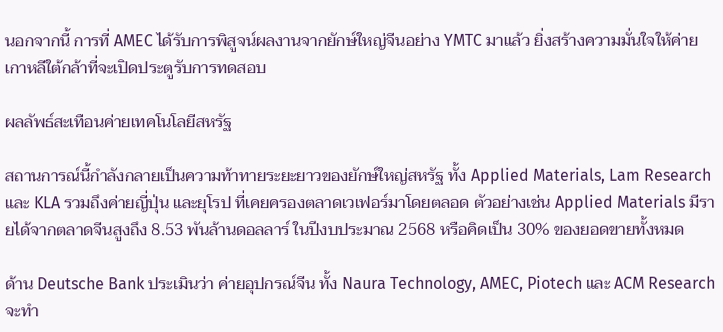นอกจากนี้ การที่ AMEC ได้รับการพิสูจน์ผลงานจากยักษ์ใหญ่จีนอย่าง YMTC มาแล้ว ยิ่งสร้างความมั่นใจให้ค่ายเกาหลีใต้กล้าที่จะเปิดประตูรับการทดสอบ

ผลลัพธ์สะเทือนค่ายเทคโนโลยีสหรัฐ

สถานการณ์นี้กำลังกลายเป็นความท้าทายระยะยาวของยักษ์ใหญ่สหรัฐ ทั้ง Applied Materials, Lam Research และ KLA รวมถึงค่ายญี่ปุ่น และยุโรป ที่เคยครองตลาดเวเฟอร์มาโดยตลอด ตัวอย่างเช่น Applied Materials มีรายได้จากตลาดจีนสูงถึง 8.53 พันล้านดอลลาร์ ในปีงบประมาณ 2568 หรือคิดเป็น 30% ของยอดขายทั้งหมด

ด้าน Deutsche Bank ประเมินว่า ค่ายอุปกรณ์จีน ทั้ง Naura Technology, AMEC, Piotech และ ACM Research จะทำ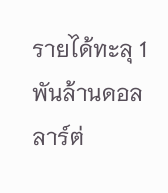รายได้ทะลุ 1 พันล้านดอลลาร์ต่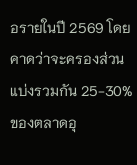อรายในปี 2569 โดยคาดว่าจะครองส่วนแบ่งรวมกัน 25-30% ของตลาดอุ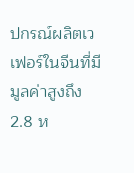ปกรณ์ผลิตเวเฟอร์ในจีนที่มีมูลค่าสูงถึง 2.8 ห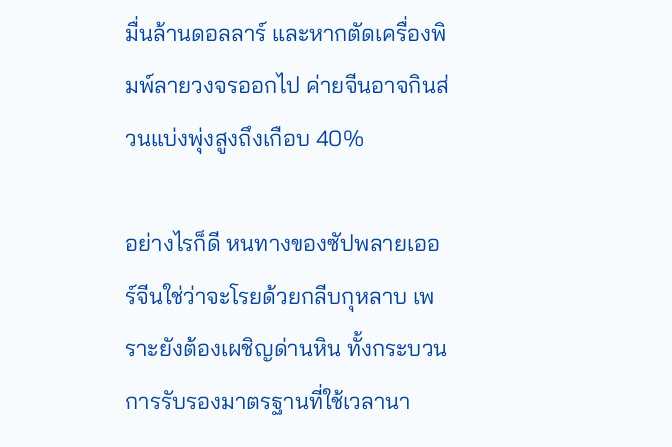มื่นล้านดอลลาร์ และหากตัดเครื่องพิมพ์ลายวงจรออกไป ค่ายจีนอาจกินส่วนแบ่งพุ่งสูงถึงเกือบ 40%

อย่างไรก็ดี หนทางของซัปพลายเออร์จีนใช่ว่าจะโรยด้วยกลีบกุหลาบ เพราะยังต้องเผชิญด่านหิน ทั้งกระบวนการรับรองมาตรฐานที่ใช้เวลานา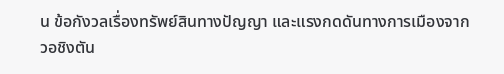น ข้อกังวลเรื่องทรัพย์สินทางปัญญา และแรงกดดันทางการเมืองจากวอชิงตัน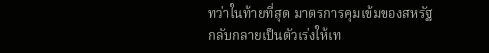ทว่าในท้ายที่สุด มาตรการคุมเข้มของสหรัฐ กลับกลายเป็นตัวเร่งให้เท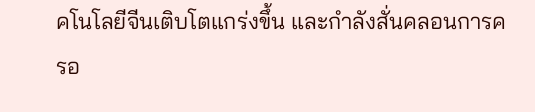คโนโลยีจีนเติบโตแกร่งขึ้น และกำลังสั่นคลอนการครอ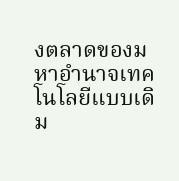งตลาดของมหาอำนาจเทคโนโลยีแบบเดิม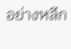อย่างหลีก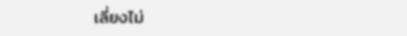เลี่ยงไม่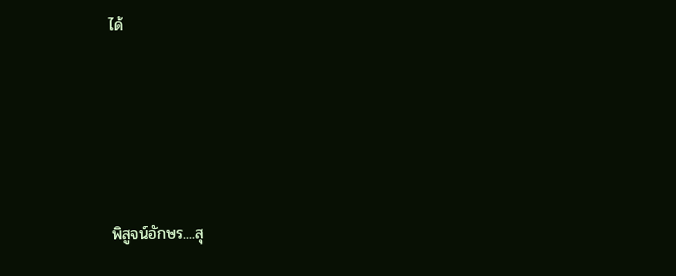ได้







พิสูจน์อักษร....สุ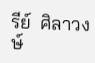รีย์  ศิลาวงษ์